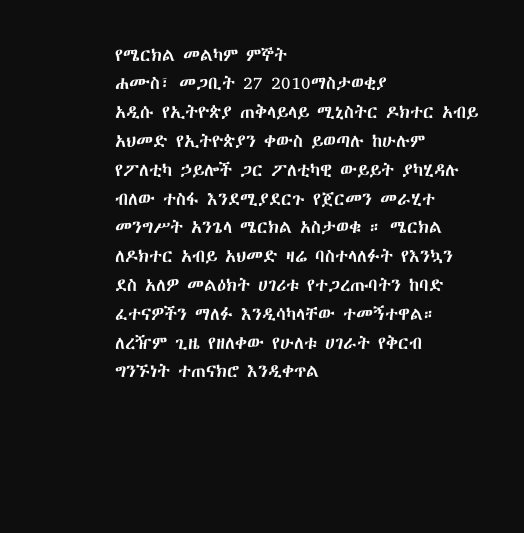የሜርክል መልካም ምኞት
ሐሙስ፣ መጋቢት 27 2010ማስታወቂያ
አዲሱ የኢትዮጵያ ጠቅላይላይ ሚኒስትር ዶክተር አብይ አህመድ የኢትዮጵያን ቀውስ ይወጣሉ ከሁሉም የፖለቲካ ኃይሎች ጋር ፖለቲካዊ ውይይት ያካሂዳሉ ብለው ተስፋ እንደሚያደርጉ የጀርመን መራሂተ መንግሥት አንጌላ ሜርክል አስታወቁ ። ሜርክል ለዶክተር አብይ አህመድ ዛሬ ባስተላለፉት የእንኳን ደስ አለዎ መልዕክት ሀገሪቱ የተጋረጡባትን ከባድ ፈተናዎችን ማለፉ እንዲሳካላቸው ተመኝተዋል። ለረዥም ጊዜ የዘለቀው የሁለቱ ሀገራት የቅርብ ግንኙነት ተጠናክሮ እንዲቀጥል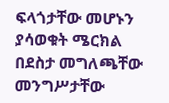ፍላጎታቸው መሆኑን ያሳወቁት ሜርክል በደስታ መግለጫቸው መንግሥታቸው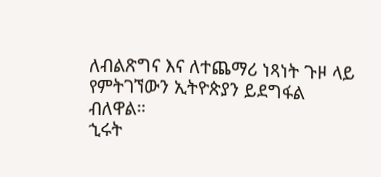ለብልጽግና እና ለተጨማሪ ነጻነት ጉዞ ላይ የምትገኘውን ኢትዮጵያን ይደግፋል ብለዋል።
ኂሩት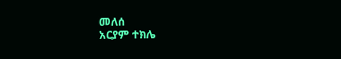መለሰ
አርያም ተክሌ